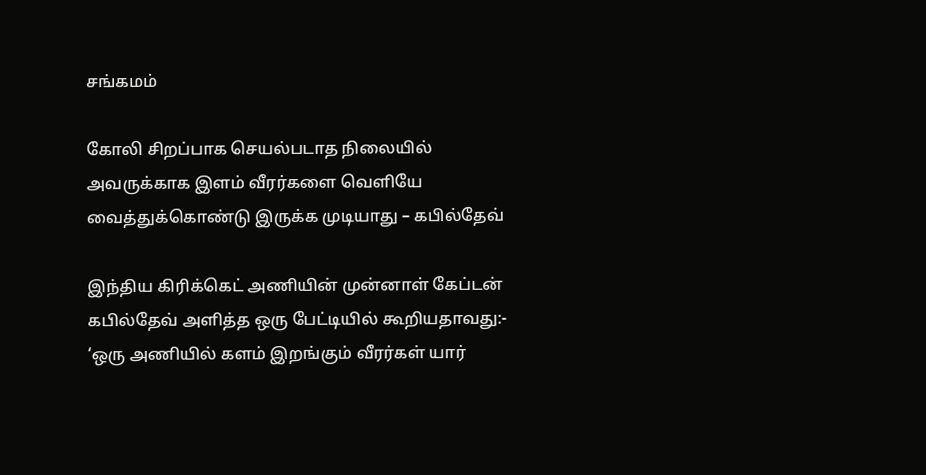சங்கமம்

கோலி சிறப்பாக செயல்படாத நிலையில் அவருக்காக இளம் வீரர்களை வெளியே வைத்துக்கொண்டு இருக்க முடியாது – கபில்தேவ்

இந்திய கிரிக்கெட் அணியின் முன்னாள் கேப்டன் கபில்தேவ் அளித்த ஒரு பேட்டியில் கூறியதாவது:- ‘ஒரு அணியில் களம் இறங்கும் வீரர்கள் யார்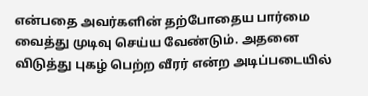என்பதை அவர்களின் தற்போதைய பார்மை வைத்து முடிவு செய்ய வேண்டும். அதனை விடுத்து புகழ் பெற்ற வீரர் என்ற அடிப்படையில்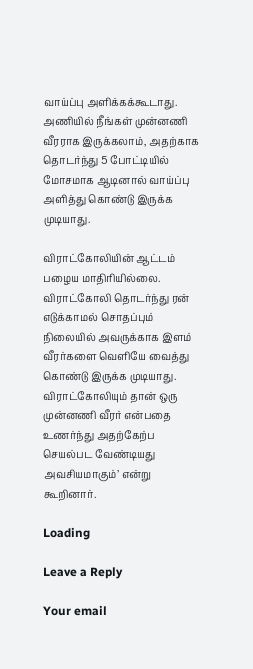வாய்ப்பு அளிக்கக்கூடாது. அணியில் நீங்கள் முன்னணி வீரராக இருக்கலாம், அதற்காக தொடர்ந்து 5 போட்டியில் மோசமாக ஆடினால் வாய்ப்பு அளித்து கொண்டு இருக்க முடியாது.

விராட்கோலியின் ஆட்டம் பழைய மாதிரியில்லை. விராட்கோலி தொடர்ந்து ரன் எடுக்காமல் சொதப்பும் நிலையில் அவருக்காக இளம் வீரர்களை வெளியே வைத்து கொண்டு இருக்க முடியாது. விராட்கோலியும் தான் ஒரு முன்னணி வீரர் என்பதை உணர்ந்து அதற்கேற்ப செயல்பட வேண்டியது அவசியமாகும்’ என்று கூறினார்.

Loading

Leave a Reply

Your email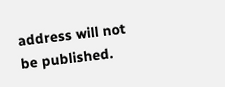address will not be published.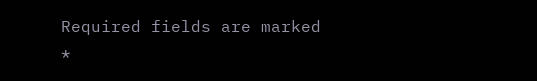Required fields are marked *